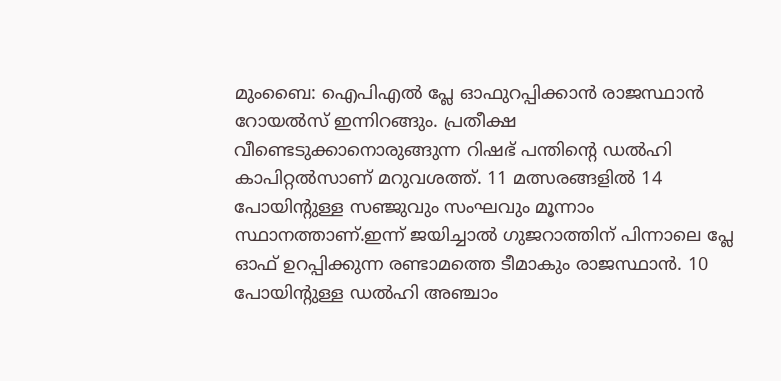മുംബൈ: ഐപിഎൽ പ്ലേ ഓഫുറപ്പിക്കാൻ രാജസ്ഥാൻ റോയൽസ് ഇന്നിറങ്ങും. പ്രതീക്ഷ വീണ്ടെടുക്കാനൊരുങ്ങുന്ന റിഷഭ് പന്തിന്റെ ഡൽഹി കാപിറ്റൽസാണ് മറുവശത്ത്. 11 മത്സരങ്ങളിൽ 14 പോയിന്റുള്ള സഞ്ജുവും സംഘവും മൂന്നാം സ്ഥാനത്താണ്.ഇന്ന് ജയിച്ചാൽ ഗുജറാത്തിന് പിന്നാലെ പ്ലേ ഓഫ് ഉറപ്പിക്കുന്ന രണ്ടാമത്തെ ടീമാകും രാജസ്ഥാൻ. 10 പോയിന്റുള്ള ഡൽഹി അഞ്ചാം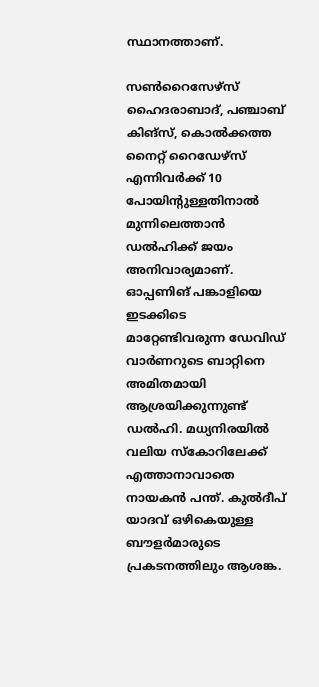സ്ഥാനത്താണ്.

സൺറൈസേഴ്സ് ഹൈദരാബാദ്, പഞ്ചാബ് കിങ്സ്, കൊൽക്കത്ത നൈറ്റ് റൈഡേഴ്സ് എന്നിവർക്ക് 10 പോയിന്റുള്ളതിനാൽ മുന്നിലെത്താൻ ഡൽഹിക്ക് ജയം അനിവാര്യമാണ്. ഓപ്പണിങ് പങ്കാളിയെ ഇടക്കിടെ മാറ്റേണ്ടിവരുന്ന ഡേവിഡ് വാർണറുടെ ബാറ്റിനെ അമിതമായി ആശ്രയിക്കുന്നുണ്ട് ഡൽഹി. മധ്യനിരയിൽ വലിയ സ്‌കോറിലേക്ക് എത്താനാവാതെ നായകൻ പന്ത്. കുൽദീപ് യാദവ് ഒഴികെയുള്ള ബൗളർമാരുടെ പ്രകടനത്തിലും ആശങ്ക.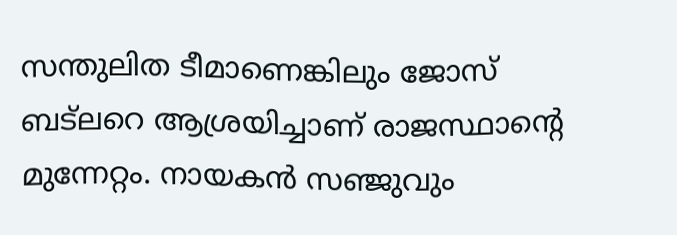സന്തുലിത ടീമാണെങ്കിലും ജോസ് ബട്ലറെ ആശ്രയിച്ചാണ് രാജസ്ഥാന്റെ മുന്നേറ്റം. നായകൻ സഞ്ജുവും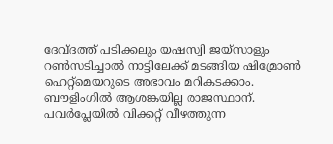ദേവ്ദത്ത് പടിക്കലും യഷസ്വി ജയ്സാളും റൺസടിച്ചാൽ നാട്ടിലേക്ക് മടങ്ങിയ ഷിമ്രോൺ ഹെറ്റ്മെയറുടെ അഭാവം മറികടക്കാം. ബൗളിംഗിൽ ആശങ്കയില്ല രാജസ്ഥാന്. പവർപ്ലേയിൽ വിക്കറ്റ് വീഴത്തുന്ന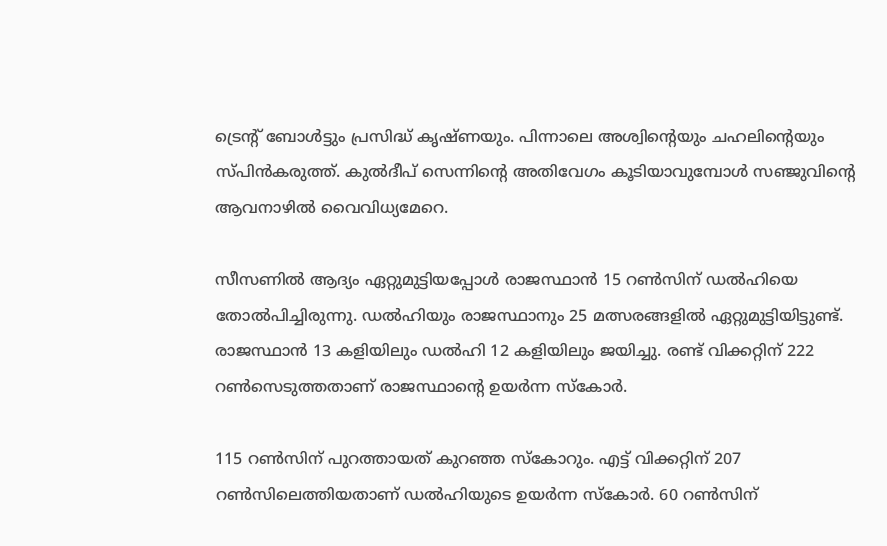ട്രെന്റ് ബോൾട്ടും പ്രസിദ്ധ് കൃഷ്ണയും. പിന്നാലെ അശ്വിന്റെയും ചഹലിന്റെയും സ്പിൻകരുത്ത്. കുൽദീപ് സെന്നിന്റെ അതിവേഗം കൂടിയാവുമ്പോൾ സഞ്ജുവിന്റെ ആവനാഴിൽ വൈവിധ്യമേറെ.

സീസണിൽ ആദ്യം ഏറ്റുമുട്ടിയപ്പോൾ രാജസ്ഥാൻ 15 റൺസിന് ഡൽഹിയെ തോൽപിച്ചിരുന്നു. ഡൽഹിയും രാജസ്ഥാനും 25 മത്സരങ്ങളിൽ ഏറ്റുമുട്ടിയിട്ടുണ്ട്. രാജസ്ഥാൻ 13 കളിയിലും ഡൽഹി 12 കളിയിലും ജയിച്ചു. രണ്ട് വിക്കറ്റിന് 222 റൺസെടുത്തതാണ് രാജസ്ഥാന്റെ ഉയർന്ന സ്‌കോർ.

115 റൺസിന് പുറത്തായത് കുറഞ്ഞ സ്‌കോറും. എട്ട് വിക്കറ്റിന് 207 റൺസിലെത്തിയതാണ് ഡൽഹിയുടെ ഉയർന്ന സ്‌കോർ. 60 റൺസിന്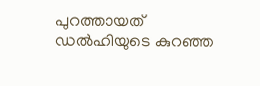പുറത്തായത് ഡൽഹിയുടെ കുറഞ്ഞ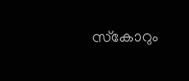സ്‌കോറും